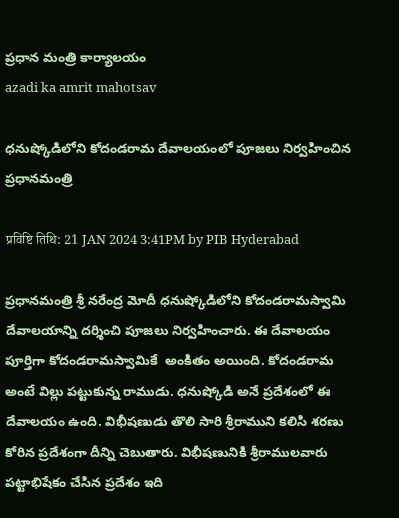ప్రధాన మంత్రి కార్యాలయం
azadi ka amrit mahotsav

ధనుష్కోడిలోని కోదండరామ దేవాలయంలో పూజలు నిర్వహించిన ప్రధానమంత్రి

प्रविष्टि तिथि: 21 JAN 2024 3:41PM by PIB Hyderabad

ప్రధానమంత్రి శ్రీ నరేంద్ర మోదీ ధనుష్కోడిలోని కోదండరామస్వామి దేవాలయాన్ని దర్శించి పూజలు నిర్వహించారు. ఈ దేవాలయం పూర్తిగా కోదండరామస్వామికే  అంకితం అయింది. కోదండరామ అంటే విల్లు పట్టుకున్న రాముడు. ధనుష్కోడి అనే ప్రదేశంలో ఈ దేవాలయం ఉంది. విభీషణుడు తొలి సారి శ్రీరాముని కలిసి శరణు కోరిన ప్రదేశంగా దీన్ని చెబుతారు. విభీషణునికి శ్రీరాములవారు పట్టాభిషేకం చేసిన ప్రదేశం ఇది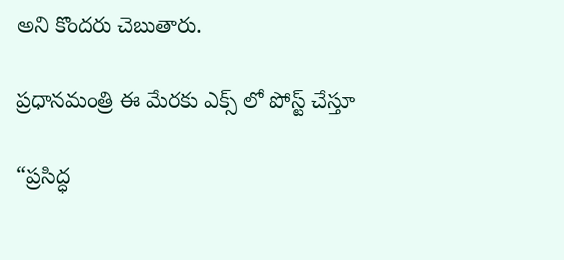అని కొందరు చెబుతారు.

ప్రధానమంత్రి ఈ మేరకు ఎక్స్ లో పోస్ట్ చేస్తూ

“ప్రసిద్ధ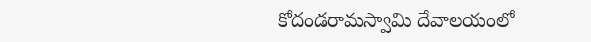కోదండరామస్వామి దేవాలయంలో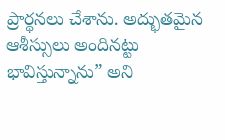ప్రార్థనలు చేశాను. అద్భుతమైన ఆశీస్సులు అందినట్టు భావిస్తున్నాను” అని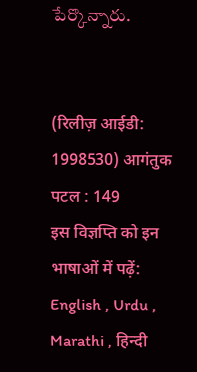పేర్కొన్నారు.


(रिलीज़ आईडी: 1998530) आगंतुक पटल : 149
इस विज्ञप्ति को इन भाषाओं में पढ़ें: English , Urdu , Marathi , हिन्दी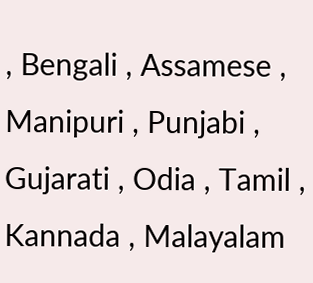, Bengali , Assamese , Manipuri , Punjabi , Gujarati , Odia , Tamil , Kannada , Malayalam